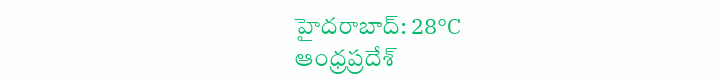హైదరాబాద్: 28°C
ఆంధ్రప్రదేశ్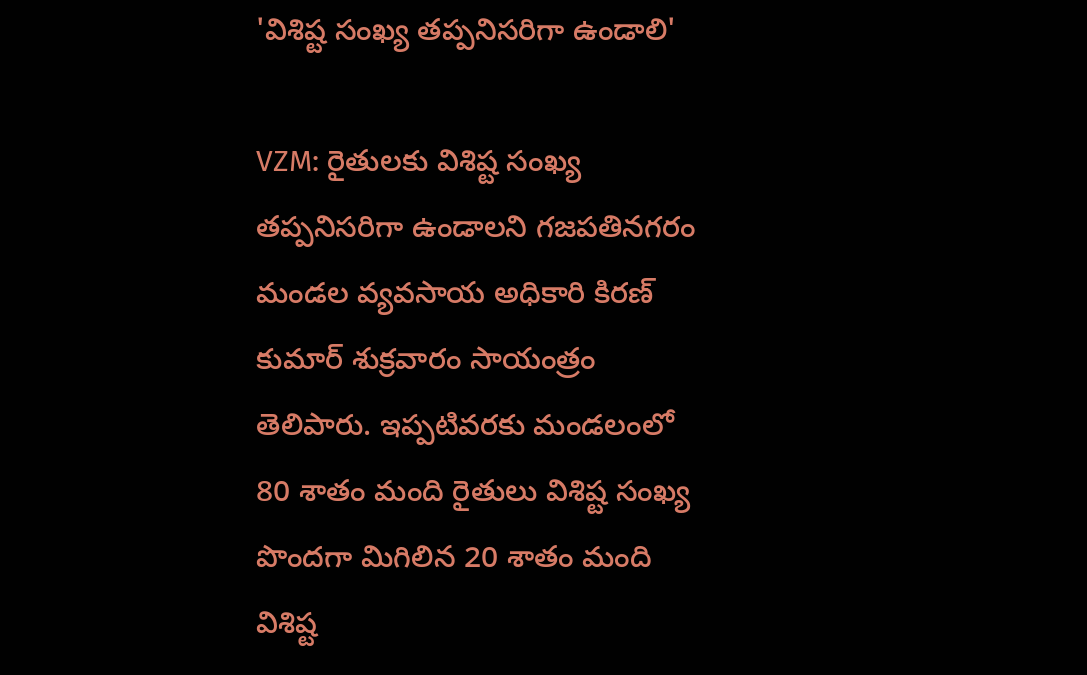'విశిష్ట సంఖ్య తప్పనిసరిగా ఉండాలి'

VZM: రైతులకు విశిష్ట సంఖ్య తప్పనిసరిగా ఉండాలని గజపతినగరం మండల వ్యవసాయ అధికారి కిరణ్ కుమార్ శుక్రవారం సాయంత్రం తెలిపారు. ఇప్పటివరకు మండలంలో 80 శాతం మంది రైతులు విశిష్ట సంఖ్య పొందగా మిగిలిన 20 శాతం మంది విశిష్ట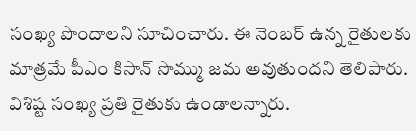సంఖ్య పొందాలని సూచించారు. ఈ నెంబర్ ఉన్న రైతులకు మాత్రమే పీఎం కిసాన్ సొమ్ము జమ అవుతుందని తెలిపారు. విశిష్ట సంఖ్య ప్రతి రైతుకు ఉండాలన్నారు.